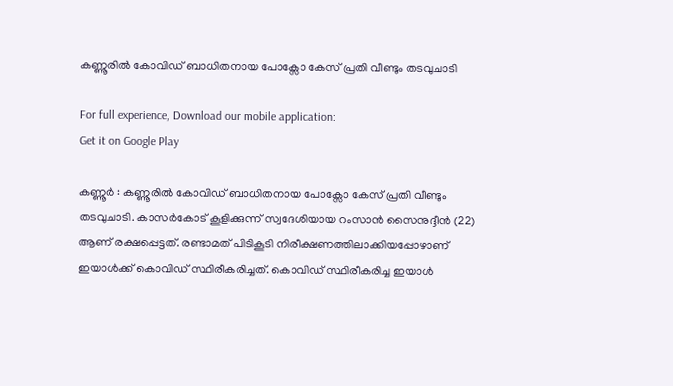കണ്ണൂരില്‍ കോവിഡ് ബാധിതനായ പോക്സോ കേസ് പ്രതി വീണ്ടും തടവുചാടി

For full experience, Download our mobile application:
Get it on Google Play

കണ്ണൂര്‍ : കണ്ണൂരില്‍ കോവിഡ് ബാധിതനായ പോക്സോ കേസ് പ്രതി വീണ്ടും തടവുചാടി. കാസര്‍കോട് കൂളിക്കുന്ന് സ്വദേശിയായ റംസാന്‍ സൈനുദ്ദീന്‍ (22) ആണ് രക്ഷപ്പെട്ടത്. രണ്ടാമത് പിടികൂടി നിരീക്ഷണത്തിലാക്കിയപ്പോഴാണ് ഇയാള്‍ക്ക് കൊവിഡ് സ്ഥിരീകരിച്ചത്. കൊവിഡ് സ്ഥിരീകരിച്ച ഇയാള്‍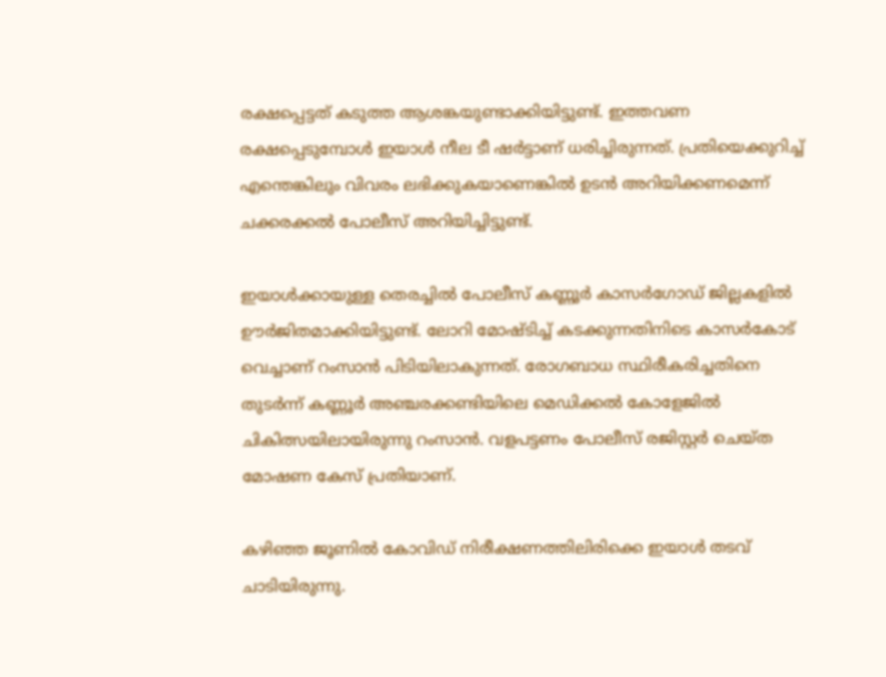രക്ഷപ്പെട്ടത് കടുത്ത ആശങ്കയുണ്ടാക്കിയിട്ടുണ്ട്. ഇത്തവണ രക്ഷപ്പെടുമ്പോള്‍ ഇയാള്‍ നീല ടീ ഷര്‍ട്ടാണ് ധരിച്ചിരുന്നത്. പ്രതിയെക്കുറിച്ച്‌ എന്തെങ്കിലും വിവരം ലഭിക്കുകയാണെങ്കില്‍ ഉടന്‍ അറിയിക്കണമെന്ന് ചക്കരക്കല്‍ പോലീസ് അറിയിച്ചിട്ടുണ്ട്.

ഇയാള്‍ക്കായുള്ള തെരച്ചില്‍ പോലീസ് കണ്ണൂര്‍ കാസര്‍ഗോഡ് ജില്ലകളില്‍ ഊര്‍ജിതമാക്കിയിട്ടുണ്ട്. ലോറി മോഷ്ടിച്ച്‌ കടക്കുന്നതിനിടെ കാസര്‍കോട് വെച്ചാണ് റംസാന്‍ പിടിയിലാകുന്നത്. രോഗബാധ സ്ഥിരീകരിച്ചതിനെ തുടര്‍ന്ന് കണ്ണൂര്‍ അഞ്ചരക്കണ്ടിയിലെ മെഡിക്കല്‍ കോളേജില്‍ ചികിത്സയിലായിരുന്നു റംസാന്‍. വളപട്ടണം പോലീസ് രജിസ്റ്റര്‍ ചെയ്ത മോഷണ കേസ് പ്രതിയാണ്.

കഴിഞ്ഞ ജൂണില്‍ കോവിഡ് നിരീക്ഷണത്തിലിരിക്കെ ഇയാള്‍ തടവ് ചാടിയിരുന്നു.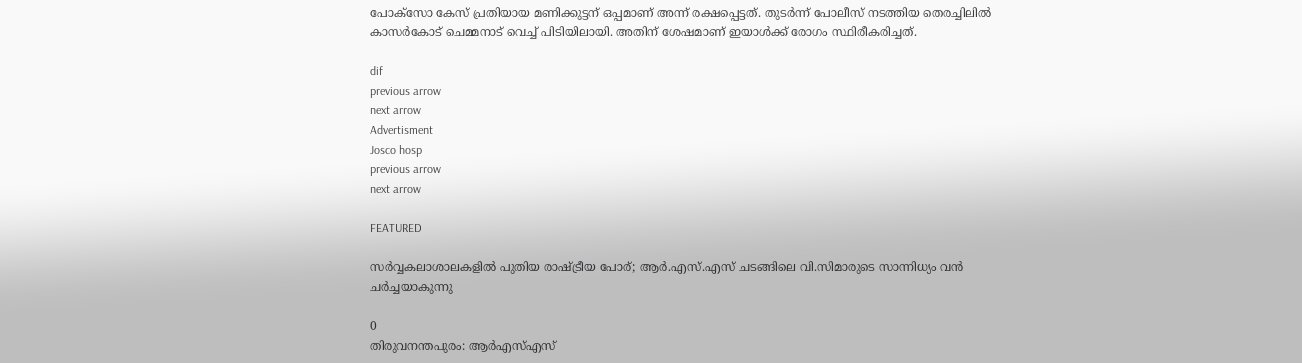പോക്സോ കേസ് പ്രതിയായ മണിക്കുട്ടന് ഒപ്പമാണ് അന്ന് രക്ഷപ്പെട്ടത്. തുടര്‍ന്ന് പോലീസ് നടത്തിയ തെരച്ചിലില്‍ കാസര്‍കോട് ചെമ്മനാട് വെച്ച്‌ പിടിയിലായി. അതിന് ശേഷമാണ് ഇയാള്‍ക്ക് രോഗം സ്ഥിരീകരിച്ചത്.

dif
previous arrow
next arrow
Advertisment
Josco hosp
previous arrow
next arrow

FEATURED

സർവ്വകലാശാലകളിൽ പുതിയ രാഷ്ട്രീയ പോര്; ആർ.എസ്.എസ് ചടങ്ങിലെ വി.സിമാരുടെ സാന്നിധ്യം വൻ ചർച്ചയാകുന്നു

0
തിരുവനന്തപുരം: ആർഎസ്എസ്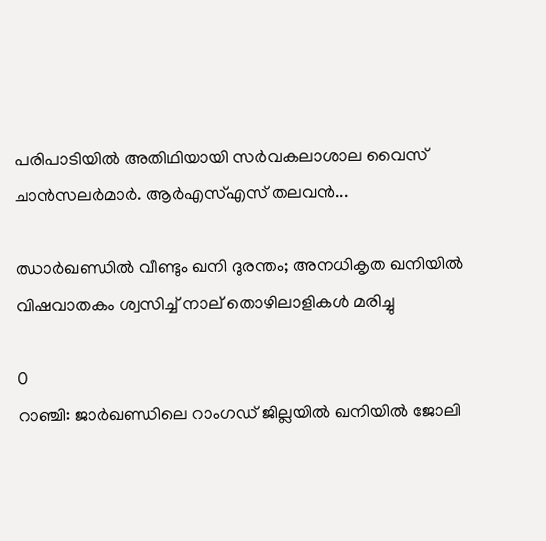പരിപാടിയിൽ അതിഥിയായി സർവകലാശാല വൈസ് ചാൻസലർമാർ. ആർഎസ്എസ് തലവൻ...

ഝാർഖണ്ഡിൽ വീണ്ടും ഖനി ദുരന്തം; അനധികൃത ഖനിയിൽ വിഷവാതകം ശ്വസിച്ച് നാല് തൊഴിലാളികൾ മരിച്ചു

0
റാഞ്ചി: ജാര്‍ഖണ്ഡിലെ റാംഗഡ് ജില്ലയിൽ ഖനിയില്‍ ജോലി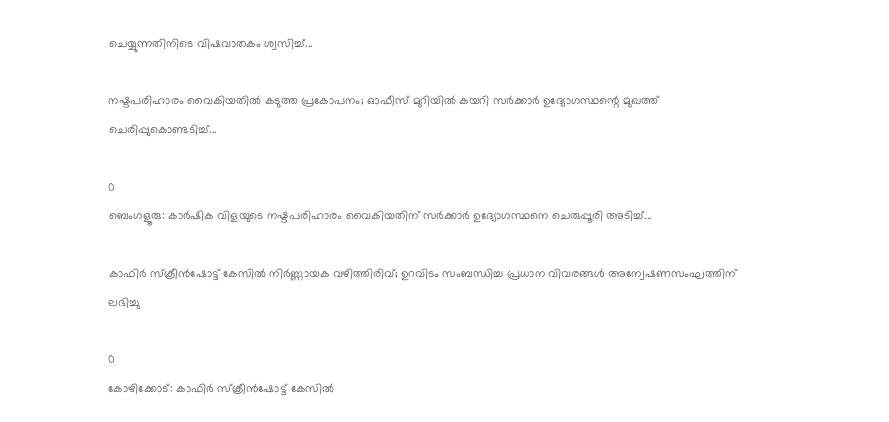ചെയ്യുന്നതിനിടെ വിഷവാതകം ശ്വസിച്ച്...

നഷ്ടപരിഹാരം വൈകിയതിൽ കടുത്ത പ്രകോപനം; ഓഫീസ് മുറിയിൽ കയറി സർക്കാർ ഉദ്യോഗസ്ഥന്റെ മുഖത്ത് ചെരിപ്പുകൊണ്ടടിച്ച്...

0
ബെംഗളൂരു: കാർഷിക വിളയുടെ നഷ്ടപരിഹാരം വൈകിയതിന് സര്‍ക്കാര്‍ ഉദ്യോഗസ്ഥനെ ചെരുപ്പൂരി അടിച്ച്...

കാഫിർ സ്ക്രീൻഷോട്ട് കേസിൽ നിർണ്ണായക വഴിത്തിരിവ്; ഉറവിടം സംബന്ധിച്ച പ്രധാന വിവരങ്ങൾ അന്വേഷണസംഘത്തിന് ലഭിച്ചു

0
കോഴിക്കോട്: കാഫിര്‍ സ്‌ക്രീന്‍ഷോട്ട് കേസില്‍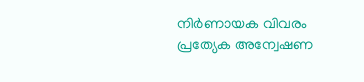നിര്‍ണായക വിവരം പ്രത്യേക അന്വേഷണ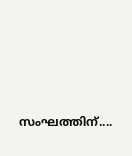സംഘത്തിന്....